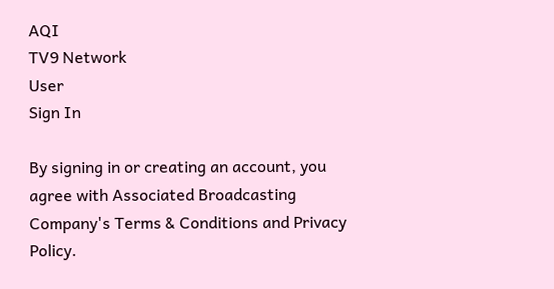AQI
TV9 Network
User
Sign In

By signing in or creating an account, you agree with Associated Broadcasting Company's Terms & Conditions and Privacy Policy.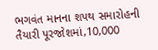ભગવંત માનના શપથ સમારોહની તૈયારી પૂરજોશમાં,10,000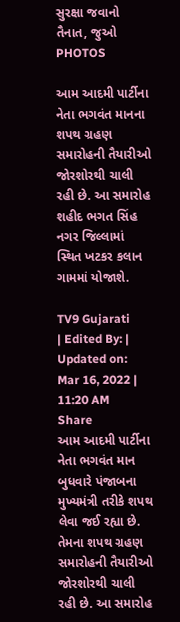સુરક્ષા જવાનો તૈનાત, જુઓ PHOTOS

આમ આદમી પાર્ટીના નેતા ભગવંત માનના શપથ ગ્રહણ સમારોહની તૈયારીઓ જોરશોરથી ચાલી રહી છે. આ સમારોહ શહીદ ભગત સિંહ નગર જિલ્લામાં સ્થિત ખટકર કલાન ગામમાં યોજાશે.

TV9 Gujarati
| Edited By: | Updated on: Mar 16, 2022 | 11:20 AM
Share
આમ આદમી પાર્ટીના નેતા ભગવંત માન બુધવારે પંજાબના મુખ્યમંત્રી તરીકે શપથ લેવા જઈ રહ્યા છે. તેમના શપથ ગ્રહણ સમારોહની તૈયારીઓ જોરશોરથી ચાલી રહી છે. આ સમારોહ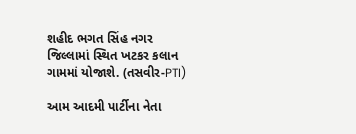શહીદ ભગત સિંહ નગર જિલ્લામાં સ્થિત ખટકર કલાન ગામમાં યોજાશે. (તસવીર-PTI)

આમ આદમી પાર્ટીના નેતા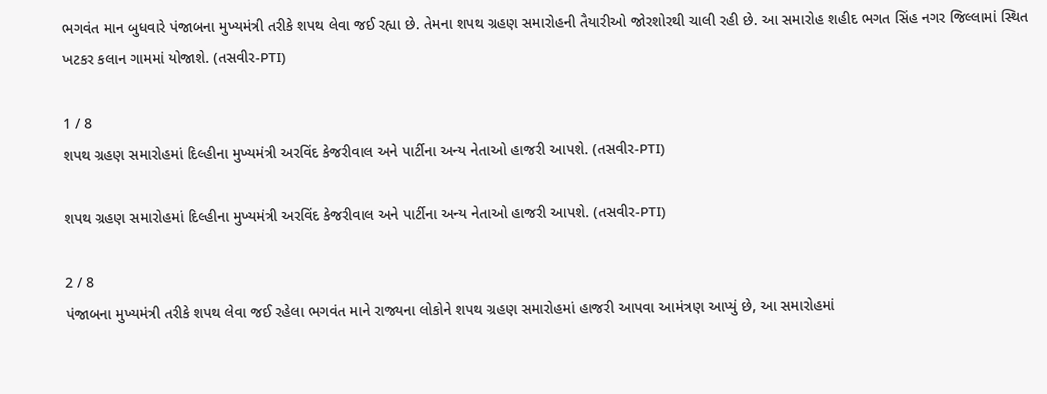ભગવંત માન બુધવારે પંજાબના મુખ્યમંત્રી તરીકે શપથ લેવા જઈ રહ્યા છે. તેમના શપથ ગ્રહણ સમારોહની તૈયારીઓ જોરશોરથી ચાલી રહી છે. આ સમારોહ શહીદ ભગત સિંહ નગર જિલ્લામાં સ્થિત ખટકર કલાન ગામમાં યોજાશે. (તસવીર-PTI)

1 / 8
શપથ ગ્રહણ સમારોહમાં દિલ્હીના મુખ્યમંત્રી અરવિંદ કેજરીવાલ અને પાર્ટીના અન્ય નેતાઓ હાજરી આપશે. (તસવીર-PTI)

શપથ ગ્રહણ સમારોહમાં દિલ્હીના મુખ્યમંત્રી અરવિંદ કેજરીવાલ અને પાર્ટીના અન્ય નેતાઓ હાજરી આપશે. (તસવીર-PTI)

2 / 8
પંજાબના મુખ્યમંત્રી તરીકે શપથ લેવા જઈ રહેલા ભગવંત માને રાજ્યના લોકોને શપથ ગ્રહણ સમારોહમાં હાજરી આપવા આમંત્રણ આપ્યું છે, આ સમારોહમાં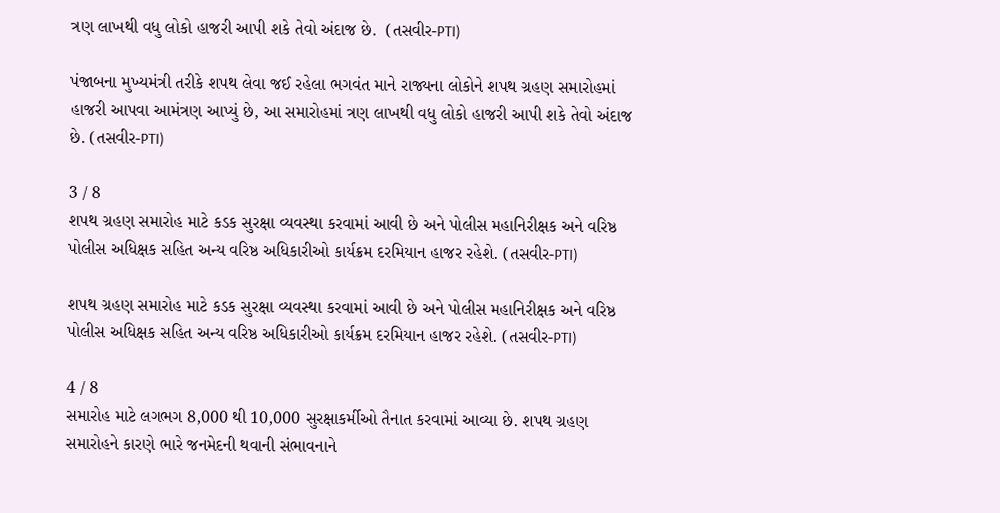ત્રણ લાખથી વધુ લોકો હાજરી આપી શકે તેવો અંદાજ છે.  (તસવીર-PTI)

પંજાબના મુખ્યમંત્રી તરીકે શપથ લેવા જઈ રહેલા ભગવંત માને રાજ્યના લોકોને શપથ ગ્રહણ સમારોહમાં હાજરી આપવા આમંત્રણ આપ્યું છે, આ સમારોહમાં ત્રણ લાખથી વધુ લોકો હાજરી આપી શકે તેવો અંદાજ છે. (તસવીર-PTI)

3 / 8
શપથ ગ્રહણ સમારોહ માટે કડક સુરક્ષા વ્યવસ્થા કરવામાં આવી છે અને પોલીસ મહાનિરીક્ષક અને વરિષ્ઠ પોલીસ અધિક્ષક સહિત અન્ય વરિષ્ઠ અધિકારીઓ કાર્યક્રમ દરમિયાન હાજર રહેશે. (તસવીર-PTI)

શપથ ગ્રહણ સમારોહ માટે કડક સુરક્ષા વ્યવસ્થા કરવામાં આવી છે અને પોલીસ મહાનિરીક્ષક અને વરિષ્ઠ પોલીસ અધિક્ષક સહિત અન્ય વરિષ્ઠ અધિકારીઓ કાર્યક્રમ દરમિયાન હાજર રહેશે. (તસવીર-PTI)

4 / 8
સમારોહ માટે લગભગ 8,000 થી 10,000 સુરક્ષાકર્મીઓ તૈનાત કરવામાં આવ્યા છે. શપથ ગ્રહણ સમારોહને કારણે ભારે જનમેદની થવાની સંભાવનાને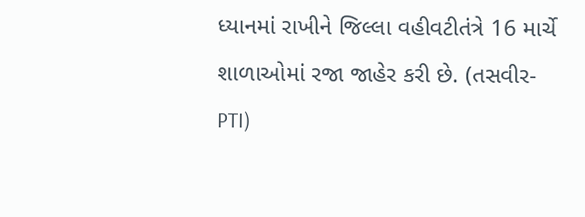ધ્યાનમાં રાખીને જિલ્લા વહીવટીતંત્રે 16 માર્ચે શાળાઓમાં રજા જાહેર કરી છે. (તસવીર-PTI)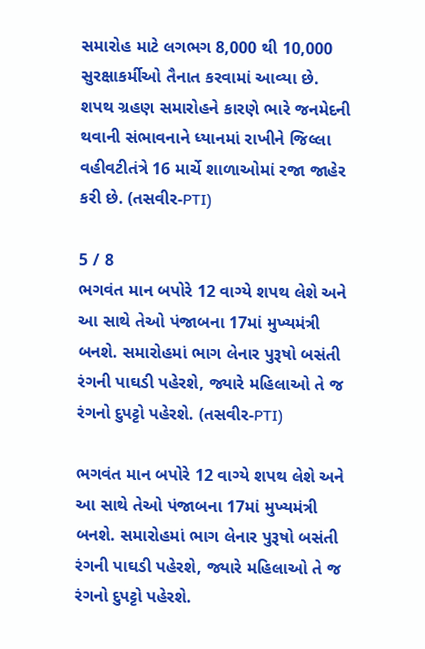સમારોહ માટે લગભગ 8,000 થી 10,000 સુરક્ષાકર્મીઓ તૈનાત કરવામાં આવ્યા છે. શપથ ગ્રહણ સમારોહને કારણે ભારે જનમેદની થવાની સંભાવનાને ધ્યાનમાં રાખીને જિલ્લા વહીવટીતંત્રે 16 માર્ચે શાળાઓમાં રજા જાહેર કરી છે. (તસવીર-PTI)

5 / 8
ભગવંત માન બપોરે 12 વાગ્યે શપથ લેશે અને આ સાથે તેઓ પંજાબના 17માં મુખ્યમંત્રી બનશે. સમારોહમાં ભાગ લેનાર પુરૂષો બસંતી રંગની પાઘડી પહેરશે, જ્યારે મહિલાઓ તે જ રંગનો દુપટ્ટો પહેરશે. (તસવીર-PTI)

ભગવંત માન બપોરે 12 વાગ્યે શપથ લેશે અને આ સાથે તેઓ પંજાબના 17માં મુખ્યમંત્રી બનશે. સમારોહમાં ભાગ લેનાર પુરૂષો બસંતી રંગની પાઘડી પહેરશે, જ્યારે મહિલાઓ તે જ રંગનો દુપટ્ટો પહેરશે.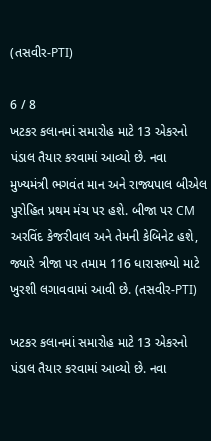(તસવીર-PTI)

6 / 8
ખટકર કલાનમાં સમારોહ માટે 13 એકરનો પંડાલ તૈયાર કરવામાં આવ્યો છે. નવા મુખ્યમંત્રી ભગવંત માન અને રાજ્યપાલ બીએલ પુરોહિત પ્રથમ મંચ પર હશે. બીજા પર CM અરવિંદ કેજરીવાલ અને તેમની કેબિનેટ હશે, જ્યારે ત્રીજા પર તમામ 116 ધારાસભ્યો માટે ખુરશી લગાવવામાં આવી છે. (તસવીર-PTI)

ખટકર કલાનમાં સમારોહ માટે 13 એકરનો પંડાલ તૈયાર કરવામાં આવ્યો છે. નવા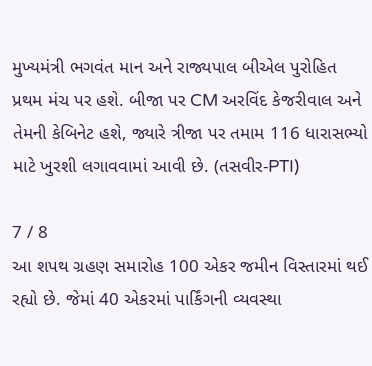મુખ્યમંત્રી ભગવંત માન અને રાજ્યપાલ બીએલ પુરોહિત પ્રથમ મંચ પર હશે. બીજા પર CM અરવિંદ કેજરીવાલ અને તેમની કેબિનેટ હશે, જ્યારે ત્રીજા પર તમામ 116 ધારાસભ્યો માટે ખુરશી લગાવવામાં આવી છે. (તસવીર-PTI)

7 / 8
આ શપથ ગ્રહણ સમારોહ 100 એકર જમીન વિસ્તારમાં થઈ રહ્યો છે. જેમાં 40 એકરમાં પાર્કિંગની વ્યવસ્થા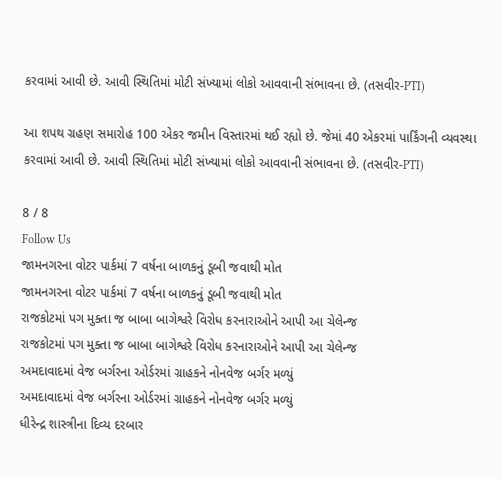કરવામાં આવી છે. આવી સ્થિતિમાં મોટી સંખ્યામાં લોકો આવવાની સંભાવના છે. (તસવીર-PTI)

આ શપથ ગ્રહણ સમારોહ 100 એકર જમીન વિસ્તારમાં થઈ રહ્યો છે. જેમાં 40 એકરમાં પાર્કિંગની વ્યવસ્થા કરવામાં આવી છે. આવી સ્થિતિમાં મોટી સંખ્યામાં લોકો આવવાની સંભાવના છે. (તસવીર-PTI)

8 / 8
Follow Us
જામનગરના વોટર પાર્કમાં 7 વર્ષના બાળકનું ડૂબી જવાથી મોત
જામનગરના વોટર પાર્કમાં 7 વર્ષના બાળકનું ડૂબી જવાથી મોત
રાજકોટમાં પગ મુક્તા જ બાબા બાગેશ્વરે વિરોધ કરનારાઓને આપી આ ચેલેન્જ
રાજકોટમાં પગ મુક્તા જ બાબા બાગેશ્વરે વિરોધ કરનારાઓને આપી આ ચેલેન્જ
અમદાવાદમાં વેજ બર્ગરના ઓર્ડરમાં ગ્રાહકને નોનવેજ બર્ગર મળ્યું
અમદાવાદમાં વેજ બર્ગરના ઓર્ડરમાં ગ્રાહકને નોનવેજ બર્ગર મળ્યું
ધીરેન્દ્ર શાસ્ત્રીના દિવ્ય દરબાર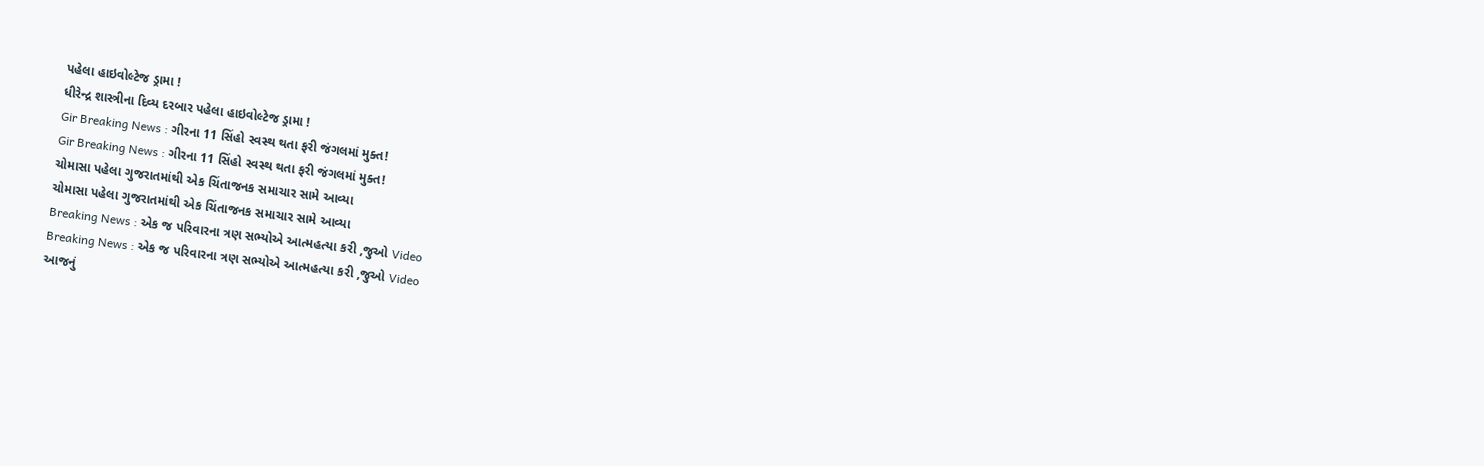પહેલા હાઇવોલ્ટેજ ડ્રામા !
ધીરેન્દ્ર શાસ્ત્રીના દિવ્ય દરબાર પહેલા હાઇવોલ્ટેજ ડ્રામા !
Gir Breaking News : ગીરના 11 સિંહો સ્વસ્થ થતા ફરી જંગલમાં મુક્ત!
Gir Breaking News : ગીરના 11 સિંહો સ્વસ્થ થતા ફરી જંગલમાં મુક્ત!
ચોમાસા પહેલા ગુજરાતમાંથી એક ચિંતાજનક સમાચાર સામે આવ્યા
ચોમાસા પહેલા ગુજરાતમાંથી એક ચિંતાજનક સમાચાર સામે આવ્યા
Breaking News : એક જ પરિવારના ત્રણ સભ્યોએ આત્મહત્યા કરી ,જુઓ Video
Breaking News : એક જ પરિવારના ત્રણ સભ્યોએ આત્મહત્યા કરી ,જુઓ Video
આજનું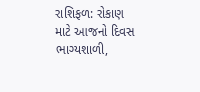રાશિફળ: રોકાણ માટે આજનો દિવસ ભાગ્યશાળી,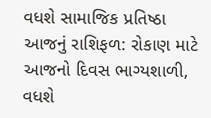વધશે સામાજિક પ્રતિષ્ઠા
આજનું રાશિફળ: રોકાણ માટે આજનો દિવસ ભાગ્યશાળી, વધશે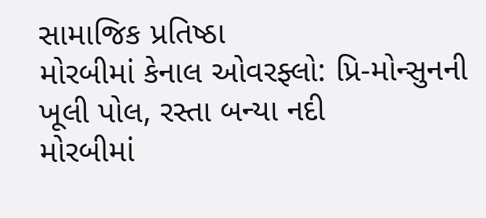સામાજિક પ્રતિષ્ઠા
મોરબીમાં કેનાલ ઓવરફ્લો: પ્રિ-મોન્સુનની ખૂલી પોલ, રસ્તા બન્યા નદી
મોરબીમાં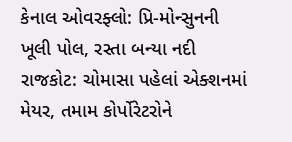કેનાલ ઓવરફ્લો: પ્રિ-મોન્સુનની ખૂલી પોલ, રસ્તા બન્યા નદી
રાજકોટ: ચોમાસા પહેલાં એક્શનમાં મેયર, તમામ કોર્પોરેટરોને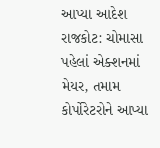આપ્યા આદેશ
રાજકોટ: ચોમાસા પહેલાં એક્શનમાં મેયર, તમામ કોર્પોરેટરોને આપ્યા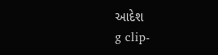આદેશ
g clip-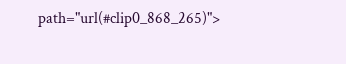path="url(#clip0_868_265)">